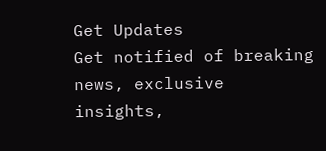Get Updates
Get notified of breaking news, exclusive insights,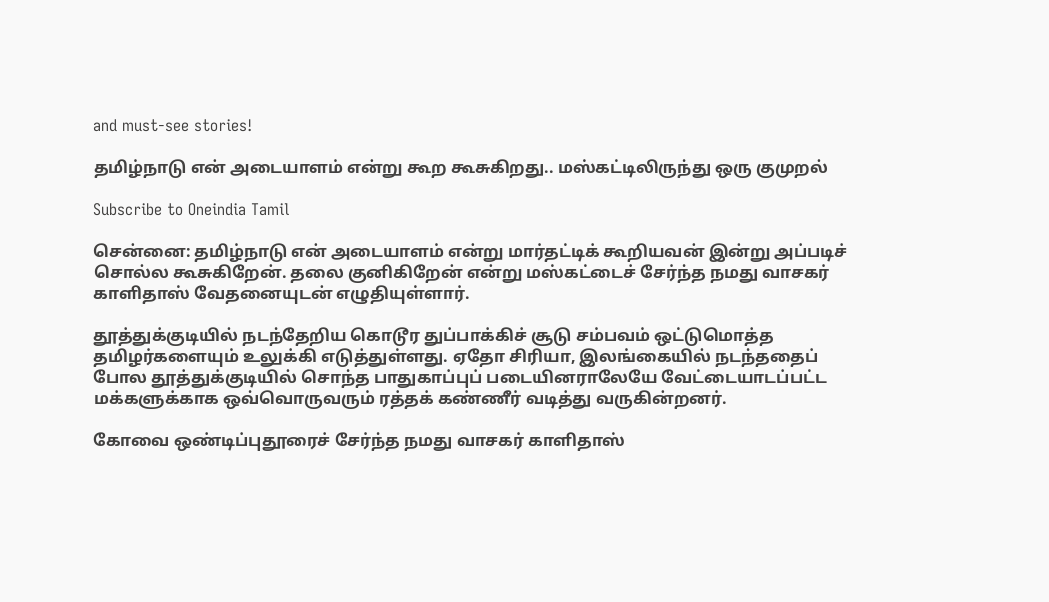and must-see stories!

தமிழ்நாடு என் அடையாளம் என்று கூற கூசுகிறது.. மஸ்கட்டிலிருந்து ஒரு குமுறல்

Subscribe to Oneindia Tamil

சென்னை: தமிழ்நாடு என் அடையாளம் என்று மார்தட்டிக் கூறியவன் இன்று அப்படிச் சொல்ல கூசுகிறேன். தலை குனிகிறேன் என்று மஸ்கட்டைச் சேர்ந்த நமது வாசகர் காளிதாஸ் வேதனையுடன் எழுதியுள்ளார்.

தூத்துக்குடியில் நடந்தேறிய கொடூர துப்பாக்கிச் சூடு சம்பவம் ஒட்டுமொத்த தமிழர்களையும் உலுக்கி எடுத்துள்ளது. ஏதோ சிரியா, இலங்கையில் நடந்ததைப் போல தூத்துக்குடியில் சொந்த பாதுகாப்புப் படையினராலேயே வேட்டையாடப்பட்ட மக்களுக்காக ஒவ்வொருவரும் ரத்தக் கண்ணீர் வடித்து வருகின்றனர்.

கோவை ஒண்டிப்புதூரைச் சேர்ந்த நமது வாசகர் காளிதாஸ்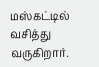மஸ்கட்டில் வசித்து வருகிறார்.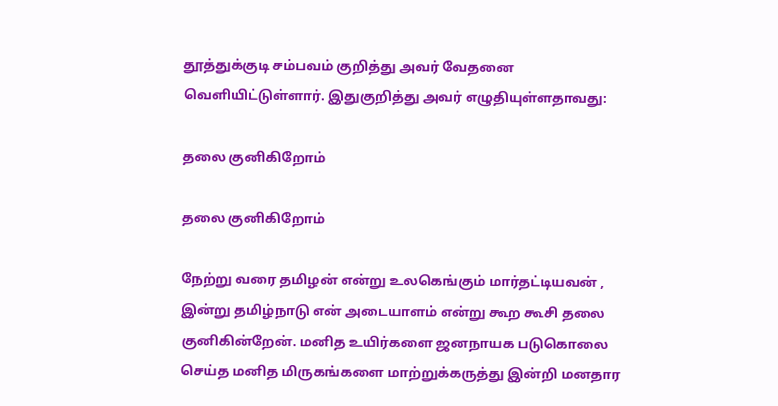தூத்துக்குடி சம்பவம் குறித்து அவர் வேதனை வெளியிட்டுள்ளார். இதுகுறித்து அவர் எழுதியுள்ளதாவது:

தலை குனிகிறோம்

தலை குனிகிறோம்

நேற்று வரை தமிழன் என்று உலகெங்கும் மார்தட்டியவன் , இன்று தமிழ்நாடு என் அடையாளம் என்று கூற கூசி தலை குனிகின்றேன். மனித உயிர்களை ஜனநாயக படுகொலை செய்த மனித மிருகங்களை மாற்றுக்கருத்து இன்றி மனதார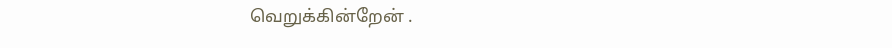வெறுக்கின்றேன் .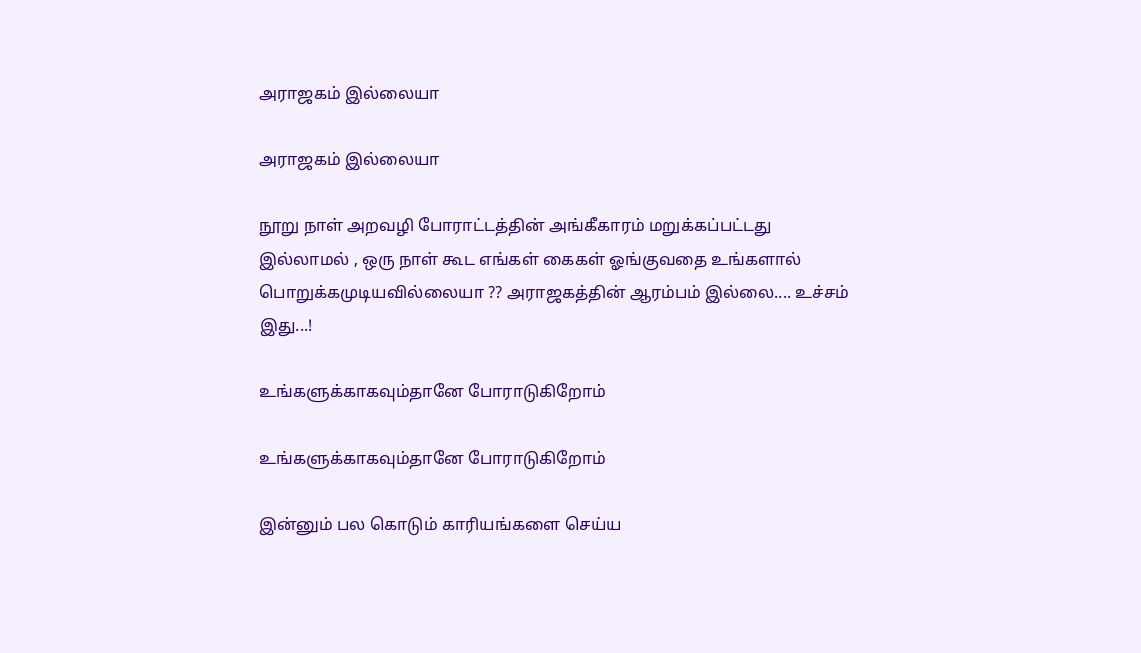அராஜகம் இல்லையா

அராஜகம் இல்லையா

நூறு நாள் அறவழி போராட்டத்தின் அங்கீகாரம் மறுக்கப்பட்டது இல்லாமல் , ஒரு நாள் கூட எங்கள் கைகள் ஓங்குவதை உங்களால் பொறுக்கமுடியவில்லையா ?? அராஜகத்தின் ஆரம்பம் இல்லை.... உச்சம் இது...!

உங்களுக்காகவும்தானே போராடுகிறோம்

உங்களுக்காகவும்தானே போராடுகிறோம்

இன்னும் பல கொடும் காரியங்களை செய்ய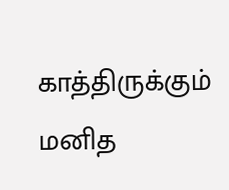காத்திருக்கும் மனித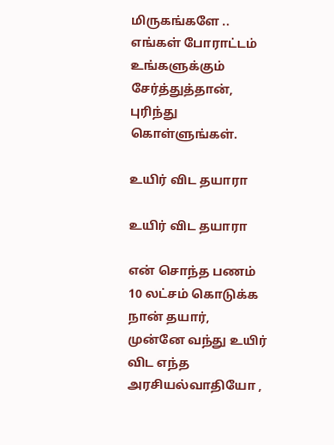மிருகங்களே .. எங்கள் போராட்டம் உங்களுக்கும் சேர்த்துத்தான், புரிந்து கொள்ளுங்கள்.

உயிர் விட தயாரா

உயிர் விட தயாரா

என் சொந்த பணம் 10 லட்சம் கொடுக்க நான் தயார், முன்னே வந்து உயிர் விட எந்த அரசியல்வாதியோ ,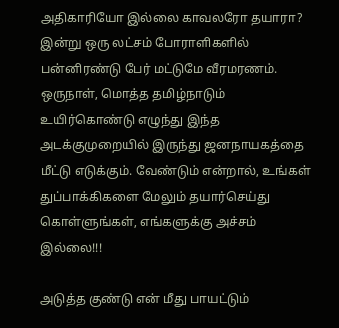அதிகாரியோ இல்லை காவலரோ தயாரா? இன்று ஒரு லட்சம் போராளிகளில் பன்னிரண்டு பேர் மட்டுமே வீரமரணம். ஒருநாள், மொத்த தமிழ்நாடும் உயிர்கொண்டு எழுந்து இந்த அடக்குமுறையில் இருந்து ஜனநாயகத்தை மீட்டு எடுக்கும். வேண்டும் என்றால், உங்கள் துப்பாக்கிகளை மேலும் தயார்செய்து கொள்ளுங்கள், எங்களுக்கு அச்சம் இல்லை!!!

அடுத்த குண்டு என் மீது பாயட்டும்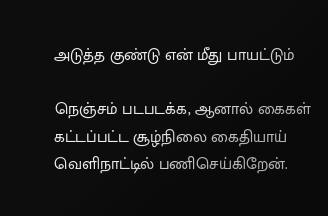அடுத்த குண்டு என் மீது பாயட்டும்

நெஞ்சம் படபடக்க, ஆனால் கைகள் கட்டப்பட்ட சூழ்நிலை கைதியாய் வெளிநாட்டில் பணிசெய்கிறேன்.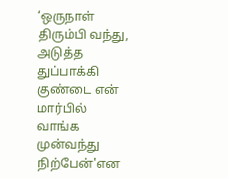‘ஒருநாள் திரும்பி வந்து, அடுத்த துப்பாக்கி குண்டை என் மார்பில் வாங்க முன்வந்து நிற்பேன்'என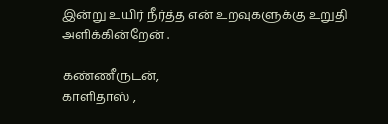இன்று உயிர் நீர்த்த என் உறவுகளுக்கு உறுதி அளிக்கின்றேன் .

கண்ணீருடன்,
காளிதாஸ் ,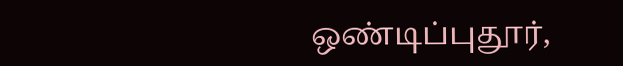ஒண்டிப்புதூர்,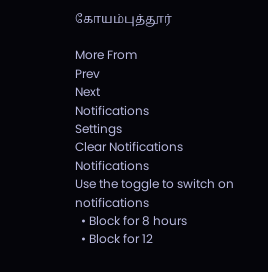கோயம்புத்தூர்

More From
Prev
Next
Notifications
Settings
Clear Notifications
Notifications
Use the toggle to switch on notifications
  • Block for 8 hours
  • Block for 12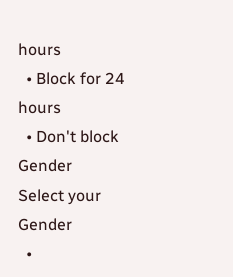hours
  • Block for 24 hours
  • Don't block
Gender
Select your Gender
  •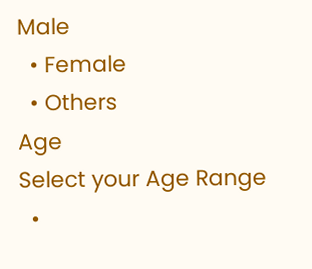Male
  • Female
  • Others
Age
Select your Age Range
  •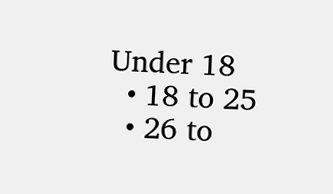Under 18
  • 18 to 25
  • 26 to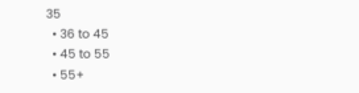35
  • 36 to 45
  • 45 to 55
  • 55+